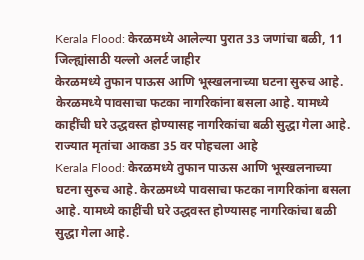Kerala Flood: केरळमध्ये आलेल्या पुरात 33 जणांचा बळी, 11 जिल्ह्यांसाठी यल्लो अलर्ट जाहीर
केरळमध्ये तुफान पाऊस आणि भूस्खलनाच्या घटना सुरुच आहे. केरळमध्ये पावसाचा फटका नागरिकांना बसला आहे. यामध्ये काहींची घरे उद्धवस्त होण्यासह नागरिकांचा बळी सुद्धा गेला आहे. राज्यात मृतांचा आकडा 35 वर पोहचला आहे
Kerala Flood: केरळमध्ये तुफान पाऊस आणि भूस्खलनाच्या घटना सुरुच आहे. केरळमध्ये पावसाचा फटका नागरिकांना बसला आहे. यामध्ये काहींची घरे उद्धवस्त होण्यासह नागरिकांचा बळी सुद्धा गेला आहे.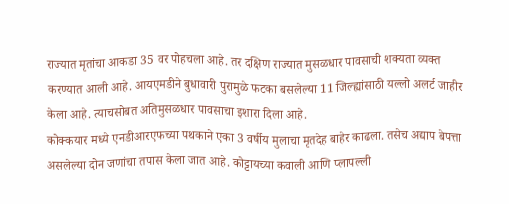राज्यात मृतांचा आकडा 35 वर पोहचला आहे. तर दक्षिण राज्यात मुसळधार पावसाची शक्यता व्यक्त करण्यात आली आहे. आयएमडीने बुधावारी पुरामुळे फटका बसलेल्या 11 जिल्ह्यांसाठी यल्लो अलर्ट जाहीर केला आहे. त्याचसोबत अतिमुसळधार पावसाचा इशारा दिला आहे.
कोक्कयार मध्ये एनडीआरएफच्या पथकाने एका 3 वर्षीय मुलाचा मृतदेह बाहेर काढला. तसेच अद्याप बेपत्ता असलेल्या दोन जणांचा तपास केला जात आहे. कोट्टायच्या कवाली आणि प्लापल्ली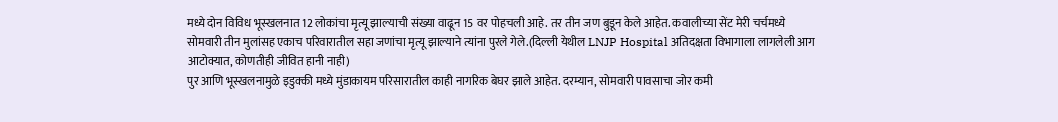मध्ये दोन विविध भूस्खलनात 12 लोकांचा मृत्यू झाल्याची संख्या वाढून 15 वर पोहचली आहे. तर तीन जण बुडून केले आहेत. कवालीच्या सेंट मेरी चर्चमध्ये सोमवारी तीन मुलांसह एकाच परिवारातील सहा जणांचा मृत्यू झाल्याने त्यांना पुरले गेले.(दिल्ली येथील LNJP Hospital अतिदक्षता विभागाला लागलेली आग आटोक्यात, कोणतीही जीवित हानी नाही)
पुर आणि भूस्खलनामुळे इडुक्की मध्ये मुंडाकायम परिसारातील काही नागरिक बेघर झाले आहेत. दरम्यान, सोमवारी पावसाचा जोर कमी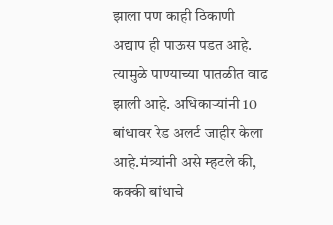झाला पण काही ठिकाणी अद्याप ही पाऊस पडत आहे. त्यामुळे पाण्याच्या पातळीत वाढ झाली आहे. अधिकाऱ्यांनी 10 बांधावर रेड अलर्ट जाहीर केला आहे.मंत्र्यांनी असे म्हटले की, कक्की बांधाचे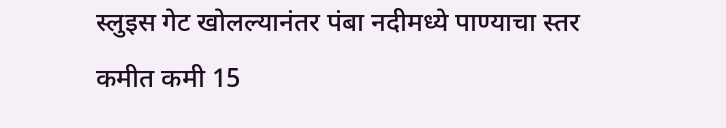स्लुइस गेट खोलल्यानंतर पंबा नदीमध्ये पाण्याचा स्तर कमीत कमी 15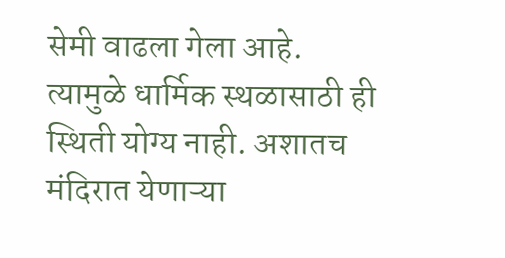सेमी वाढला गेला आहे. त्यामुळे धार्मिक स्थळासाठी ही स्थिती योग्य नाही. अशातच मंदिरात येणाऱ्या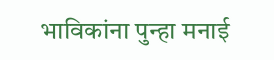भाविकांना पुन्हा मनाई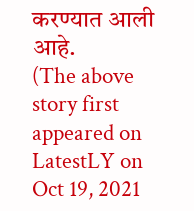करण्यात आली आहे.
(The above story first appeared on LatestLY on Oct 19, 2021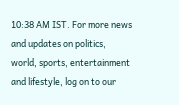10:38 AM IST. For more news and updates on politics, world, sports, entertainment and lifestyle, log on to our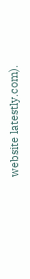website latestly.com).